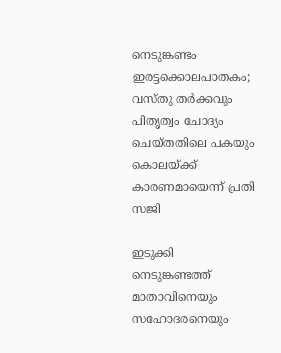നെടുങ്കണ്ടം ഇരട്ടക്കൊലപാതകം; വസ്തു തർക്കവും പിതൃത്വം ചോദ്യം ചെയ്തതിലെ പകയും കൊലയ്ക്ക് കാരണമായെന്ന് പ്രതി സജി

ഇടുക്കി നെടുങ്കണ്ടത്ത് മാതാവിനെയും സഹോദരനെയും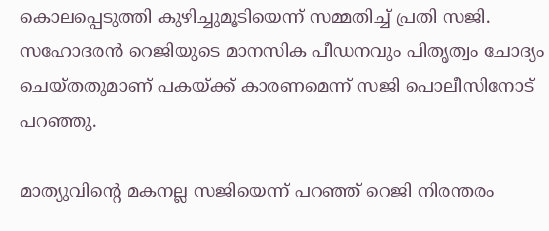കൊലപ്പെടുത്തി കുഴിച്ചുമൂടിയെന്ന് സമ്മതിച്ച് പ്രതി സജി. സഹോദരൻ റെജിയുടെ മാനസിക പീഡനവും പിതൃത്വം ചോദ്യം ചെയ്തതുമാണ് പകയ്ക്ക് കാരണമെന്ന് സജി പൊലീസിനോട് പറഞ്ഞു.

മാത്യുവിന്റെ മകനല്ല സജിയെന്ന് പറഞ്ഞ് റെജി നിരന്തരം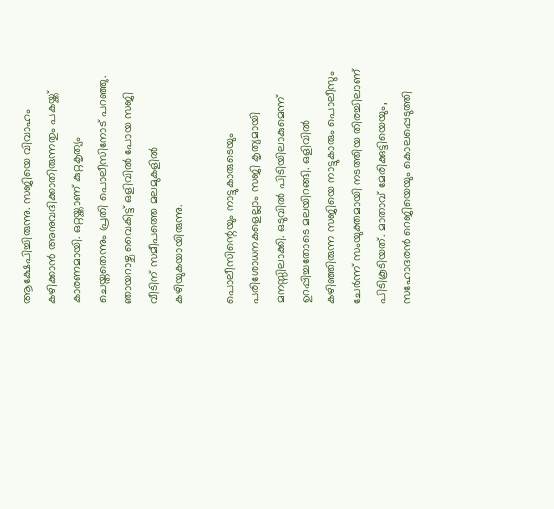ആക്ഷേപിച്ചിരുന്നു. സജിയെ വിവാഹം കഴിക്കാൻ അനുവദിക്കാതിരുന്നതും പകയ്ക്ക് കാരണമായി. ഒറ്റയ്ക്കാണ് കുറ്റകൃത്യം ചെയ്തതെന്നും പ്രതി പൊലീസിനോട് പറഞ്ഞു. ഞായറാഴ്ച വൈകിട്ട് ഒളിവിൽ പോയ സജി വീടിന് സമീപത്തെ മലമുകളിൽ കഴിയുകയായിരുന്നു.

പൊലീസിന്റെയും നാട്ടുകാരുടെയും പരിശോധനകളെല്ലാം സജി കൃത്യമായി മനസ്സിലാക്കി. ഒടുവിൽ പിടിയിലാകുമെന്ന് ഉറപ്പിച്ചതോടെ മലയിറങ്ങി. ഒളിവിൽ കഴിഞ്ഞിരുന്ന സജിയെ നാട്ടുകാരും പൊലീസും ചേർന്ന് സംയുക്തമായി നടത്തിയ തിരച്ചിലാണ് പിടികൂടിയത്. മാതാവ് മേരിക്കുട്ടിയെയും, സഹോദരൻ റെജിയെയും കൊലപ്പെടുത്തി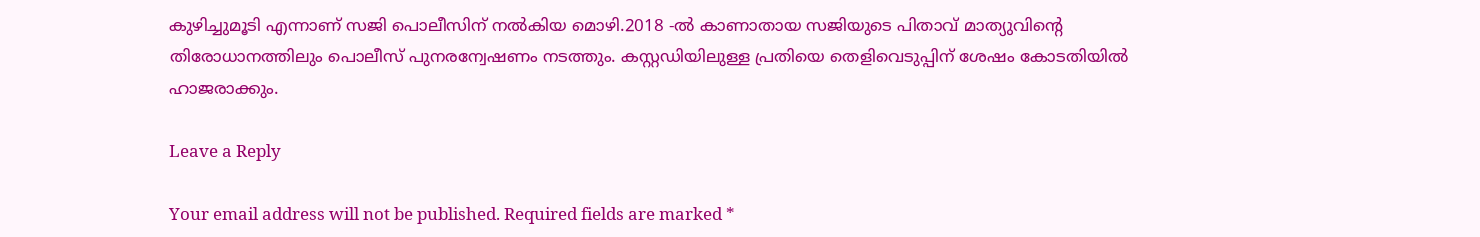കുഴിച്ചുമൂടി എന്നാണ് സജി പൊലീസിന് നൽകിയ മൊഴി.2018 -ൽ കാണാതായ സജിയുടെ പിതാവ് മാത്യുവിന്റെ തിരോധാനത്തിലും പൊലീസ് പുനരന്വേഷണം നടത്തും. കസ്റ്റഡിയിലുള്ള പ്രതിയെ തെളിവെടുപ്പിന് ശേഷം കോടതിയിൽ ഹാജരാക്കും.

Leave a Reply

Your email address will not be published. Required fields are marked *